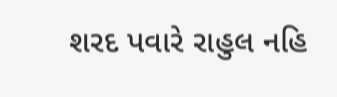શરદ પવારે રાહુલ નહિ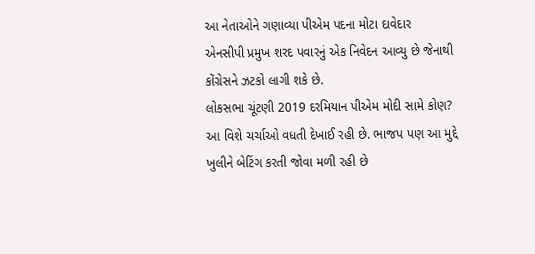આ નેતાઓને ગણાવ્યા પીએમ પદના મોટા દાવેદાર
એનસીપી પ્રમુખ શરદ પવારનું એક નિવેદન આવ્યુ છે જેનાથી કોંગ્રેસને ઝટકો લાગી શકે છે.
લોકસભા ચૂંટણી 2019 દરમિયાન પીએમ મોદી સામે કોણ? આ વિશે ચર્ચાઓ વધતી દેખાઈ રહી છે. ભાજપ પણ આ મુદ્દે ખુલીને બેટિંગ કરતી જોવા મળી રહી છે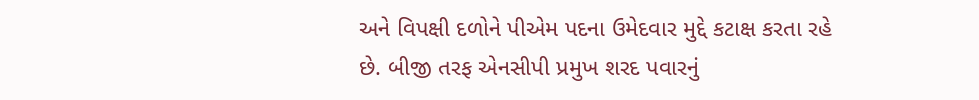અને વિપક્ષી દળોને પીએમ પદના ઉમેદવાર મુદ્દે કટાક્ષ કરતા રહે છે. બીજી તરફ એનસીપી પ્રમુખ શરદ પવારનું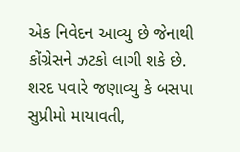એક નિવેદન આવ્યુ છે જેનાથી કોંગ્રેસને ઝટકો લાગી શકે છે. શરદ પવારે જણાવ્યુ કે બસપા સુપ્રીમો માયાવતી,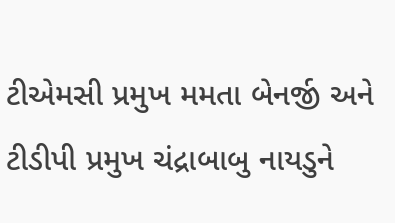ટીએમસી પ્રમુખ મમતા બેનર્જી અને ટીડીપી પ્રમુખ ચંદ્રાબાબુ નાયડુને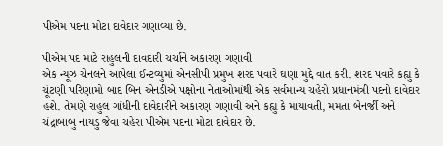પીએમ પદના મોટા દાવેદાર ગણાવ્યા છે.

પીએમ પદ માટે રાહુલની દાવદારી ચર્ચાને અકારણ ગણાવી
એક ન્યૂઝ ચેનલને આપેલા ઈન્ટવ્યુમાં એનસીપી પ્રમુખ શરદ પવારે ઘણા મુદ્દે વાત કરી. શરદ પવારે કહ્યુ કે ચૂંટણી પરિણામો બાદ બિન એનડીએ પક્ષોના નેતાઓમાંથી એક સર્વમાન્ય ચહેરો પ્રધાનમંત્રી પદનો દાવેદાર હશે. તેમણે રાહુલ ગાંધીની દાવેદારીને અકારણ ગણાવી અને કહ્યુ કે માયાવતી, મમતા બેનર્જી અને ચંદ્રાબાબુ નાયડુ જેવા ચહેરા પીએમ પદના મોટા દાવેદાર છે.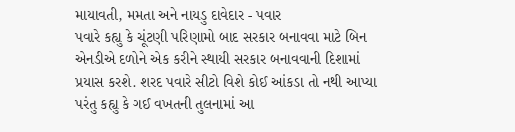માયાવતી, મમતા અને નાયડુ દાવેદાર - પવાર
પવારે કહ્યુ કે ચૂંટણી પરિણામો બાદ સરકાર બનાવવા માટે બિન એનડીએ દળોને એક કરીને સ્થાયી સરકાર બનાવવાની દિશામાં પ્રયાસ કરશે. શરદ પવારે સીટો વિશે કોઈ આંકડા તો નથી આપ્યા પરંતુ કહ્યુ કે ગઈ વખતની તુલનામાં આ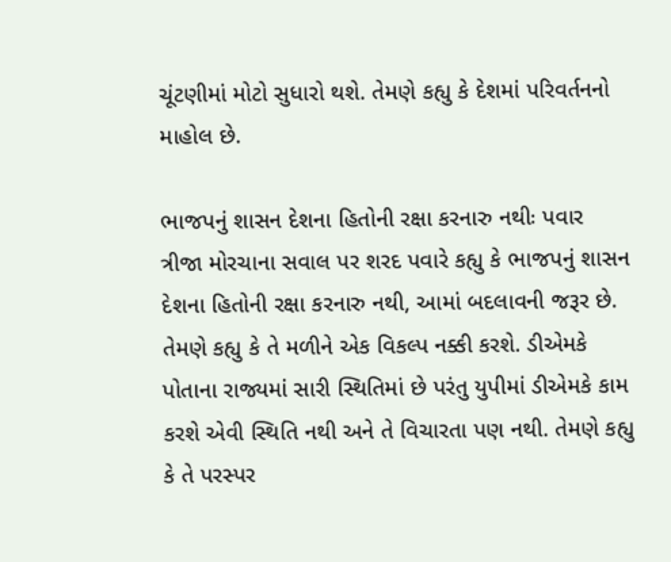ચૂંટણીમાં મોટો સુધારો થશે. તેમણે કહ્યુ કે દેશમાં પરિવર્તનનો માહોલ છે.

ભાજપનું શાસન દેશના હિતોની રક્ષા કરનારુ નથીઃ પવાર
ત્રીજા મોરચાના સવાલ પર શરદ પવારે કહ્યુ કે ભાજપનું શાસન દેશના હિતોની રક્ષા કરનારુ નથી, આમાં બદલાવની જરૂર છે. તેમણે કહ્યુ કે તે મળીને એક વિકલ્પ નક્કી કરશે. ડીએમકે પોતાના રાજ્યમાં સારી સ્થિતિમાં છે પરંતુ યુપીમાં ડીએમકે કામ કરશે એવી સ્થિતિ નથી અને તે વિચારતા પણ નથી. તેમણે કહ્યુ કે તે પરસ્પર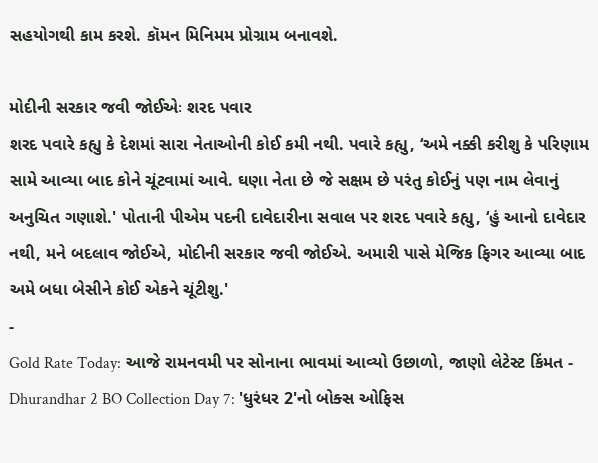સહયોગથી કામ કરશે. કૉમન મિનિમમ પ્રોગ્રામ બનાવશે.

મોદીની સરકાર જવી જોઈએઃ શરદ પવાર
શરદ પવારે કહ્યુ કે દેશમાં સારા નેતાઓની કોઈ કમી નથી. પવારે કહ્યુ, ‘અમે નક્કી કરીશુ કે પરિણામ સામે આવ્યા બાદ કોને ચૂંટવામાં આવે. ઘણા નેતા છે જે સક્ષમ છે પરંતુ કોઈનું પણ નામ લેવાનું અનુચિત ગણાશે.' પોતાની પીએમ પદની દાવેદારીના સવાલ પર શરદ પવારે કહ્યુ, ‘હું આનો દાવેદાર નથી, મને બદલાવ જોઈએ, મોદીની સરકાર જવી જોઈએ. અમારી પાસે મેજિક ફિગર આવ્યા બાદ અમે બધા બેસીને કોઈ એકને ચૂંટીશુ.'
-
Gold Rate Today: આજે રામનવમી પર સોનાના ભાવમાં આવ્યો ઉછાળો, જાણો લેટેસ્ટ કિંમત -
Dhurandhar 2 BO Collection Day 7: 'ધુરંધર 2'નો બોક્સ ઓફિસ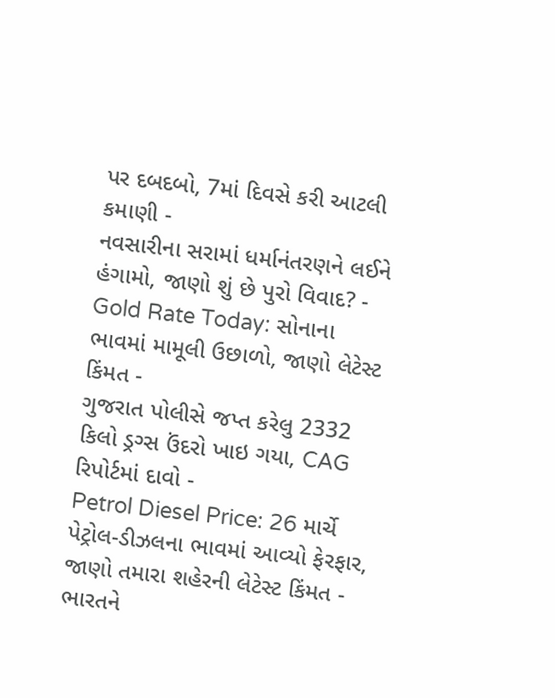પર દબદબો, 7માં દિવસે કરી આટલી કમાણી -
નવસારીના સરામાં ધર્માનંતરણને લઈને હંગામો, જાણો શું છે પુરો વિવાદ? -
Gold Rate Today: સોનાના ભાવમાં મામૂલી ઉછાળો, જાણો લેટેસ્ટ કિંમત -
ગુજરાત પોલીસે જપ્ત કરેલુ 2332 કિલો ડ્રગ્સ ઉંદરો ખાઇ ગયા, CAG રિપોર્ટમાં દાવો -
Petrol Diesel Price: 26 માર્ચે પેટ્રોલ-ડીઝલના ભાવમાં આવ્યો ફેરફાર, જાણો તમારા શહેરની લેટેસ્ટ કિંમત -
ભારતને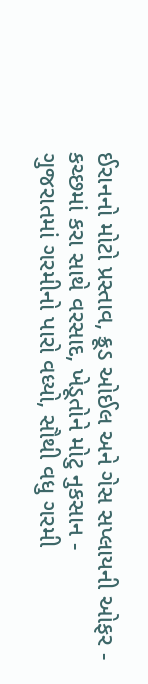ઈરાનનો મોટો પ્રસ્તાવ, ક્રૂડ ઓઈલ અને ગેસ સપ્લાયની ઓફર -
કચ્છમાં કરા સાથે વરસાદ, ખેડૂતોને મોટુ નુકસાન -
ગુજરાતમાં ગરમીનો પારો વધ્યો, સૌથી વધુ ગરમી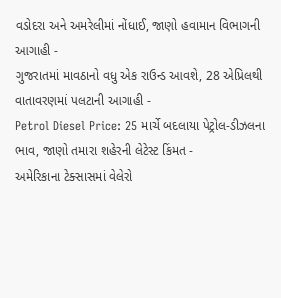વડોદરા અને અમરેલીમાં નોંધાઈ, જાણો હવામાન વિભાગની આગાહી -
ગુજરાતમાં માવઠાનો વધુ એક રાઉન્ડ આવશે, 28 એપ્રિલથી વાતાવરણમાં પલટાની આગાહી -
Petrol Diesel Price: 25 માર્ચે બદલાયા પેટ્રોલ-ડીઝલના ભાવ, જાણો તમારા શહેરની લેટેસ્ટ કિંમત -
અમેરિકાના ટેક્સાસમાં વેલેરો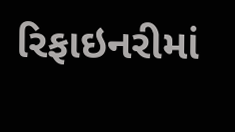રિફાઇનરીમાં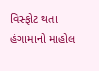વિસ્ફોટ થતા હંગામાનો માહોલ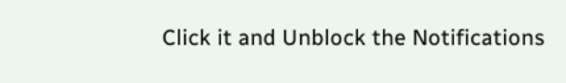Click it and Unblock the Notifications